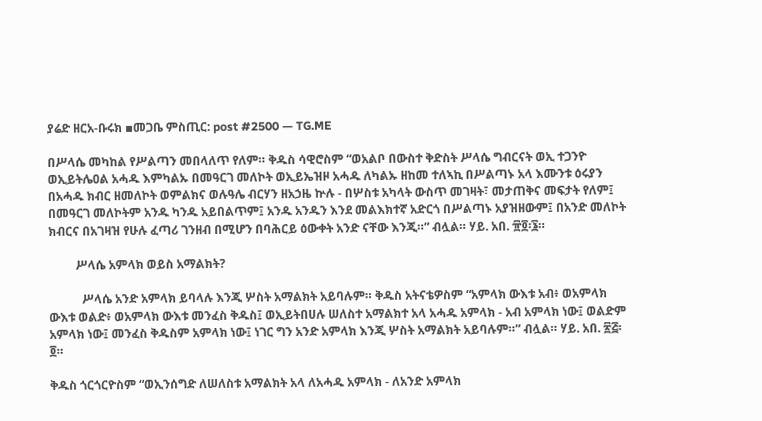ያሬድ ዘርአ-ቡሩክ ▪መጋቤ ምስጢር: post #2500 — TG.ME

በሥላሴ መካከል የሥልጣን መበላለጥ የለም። ቅዱስ ሳዊሮስም “ወአልቦ በውስተ ቅድስት ሥላሴ ግብርናት ወኢ ተጋንዮ ወኢይትሌዐል አሓዱ እምካልኡ በመዓርገ መለኮት ወኢይኤዝዞ አሓዱ ለካልኡ ዘከመ ተለኣኪ በሥልጣኑ አላ እሙንቱ ዕሩያን በአሓዱ ክብር ዘመለኮት ወምልክና ወሉዓሌ ብርሃን ዘአኃዜ ኵሉ - በሦስቱ አካላት ውስጥ መገዛት፣ መታጠቅና መፍታት የለም፤ በመዓርገ መለኮትም አንዱ ካንዱ አይበልጥም፤ አንዱ አንዱን እንደ መልእክተኛ አድርጎ በሥልጣኑ አያዝዘውም፤ በአንድ መለኮት ክብርና በአገዛዝ የሁሉ ፈጣሪ ገንዘብ በሚሆን በባሕርይ ዕውቀት አንድ ናቸው እንጂ።” ብሏል። ሃይ. አበ. ፹፬፡፮።

         ሥላሴ አምላክ ወይስ አማልክት?

           ሥላሴ አንድ አምላክ ይባላሉ እንጂ ሦስት አማልክት አይባሉም። ቅዱስ አትናቴዎስም “አምላክ ውእቱ አብ፥ ወአምላክ ውእቱ ወልድ፥ ወአምላክ ውእቱ መንፈስ ቅዱስ፤ ወኢይትበሀሉ ሠለስተ አማልክተ አላ አሓዱ አምላክ - አብ አምላክ ነው፤ ወልድም አምላክ ነው፤ መንፈስ ቅዱስም አምላክ ነው፤ ነገር ግን አንድ አምላክ እንጂ ሦስት አማልክት አይባሉም።” ብሏል። ሃይ. አበ. ፳፭፡፬።

ቅዱስ ጎርጎርዮስም “ወኢንሰግድ ለሠለስቱ አማልክት አላ ለአሓዱ አምላክ - ለአንድ አምላክ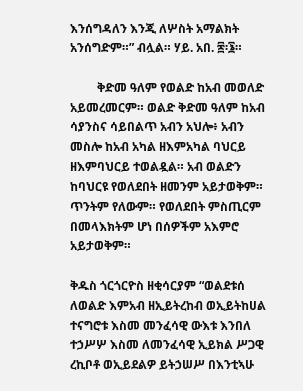እንሰግዳለን እንጂ ለሦስት አማልክት አንሰግድም።” ብሏል። ሃይ. አበ. ፷፡፮።

         ቅድመ ዓለም የወልድ ከአብ መወለድ አይመረመርም። ወልድ ቅድመ ዓለም ከአብ ሳያንስና ሳይበልጥ አብን አህሎ፥ አብን መስሎ ከአብ አካል ዘእምአካል ባህርይ ዘእምባህርይ ተወልዷል። አብ ወልድን ከባህርዩ የወለደበት ዘመንም አይታወቅም። ጥንትም የለውም። የወለደበት ምስጢርም በመላእክትም ሆነ በሰዎችም አእምሮ አይታወቅም።

ቅዱስ ጎርጎርዮስ ዘቂሳርያም “ወልደቱሰ ለወልድ እምአብ ዘኢይትረከብ ወኢይትከሀል ተናግሮቱ እስመ መንፈሳዊ ውእቱ እንበለ ተኃሥሦ እስመ ለመንፈሳዊ ኢይክል ሥጋዊ ረኪቦቶ ወኢይደልዎ ይትኃሠሥ በእንቲኣሁ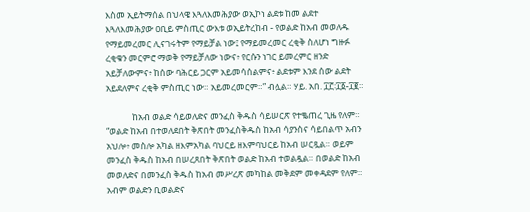እስመ ኢይትማሰል በህላዌ እጓለእመሕያው ወኢኮነ ልደቱ ከመ ልደተ እጓለእመሕያው ዐቢይ ምስጢር ውእቱ ወኢይትረከብ - የወልድ ከአብ መወለዱ የማይመረመር ሊናገሩትም የማይቻል ነው፤ የማይመረመር ረቂቅ ስለሆነ ግዙፉ ረቂቁን መርምሮ ማወቅ የማይቻለው ነውና፥ የርሱን ነገር ይመረምር ዘንድ አይቻለውምና፥ ከሰው ባሕርይ ጋርም አይመሳሰልምና፥ ልደቱም እንደ ሰው ልደት አይደለምና ረቂቅ ምስጢር ነው። አይመረመርም።” ብሏል። ሃይ. አበ. ፲፫፡፲፩-፲፪።

             ከአብ ወልድ ሳይወለድና መንፈስ ቅዱስ ሳይሠርጽ የተቈጠረ ጊዜ የለም። “ወልድ ከአብ በተወለደበት ቅጽበት መንፈስቅዱስ ከአብ ሳያንስና ሳይበልጥ አብን አህሎ፥ መስሎ አካል ዘእምአካል ባህርይ ዘእምባህርይ ከአብ ሠርጿል። ወይም መንፈስ ቅዱስ ከአብ በሠረጸበት ቅጽበት ወልድ ከአብ ተወልዷል። በወልድ ከአብ መወለድና በመንፈስ ቅዱስ ከአብ መሥረጽ መካከል መቅደም መቀዳደም የለም። አብም ወልድን ቢወልድና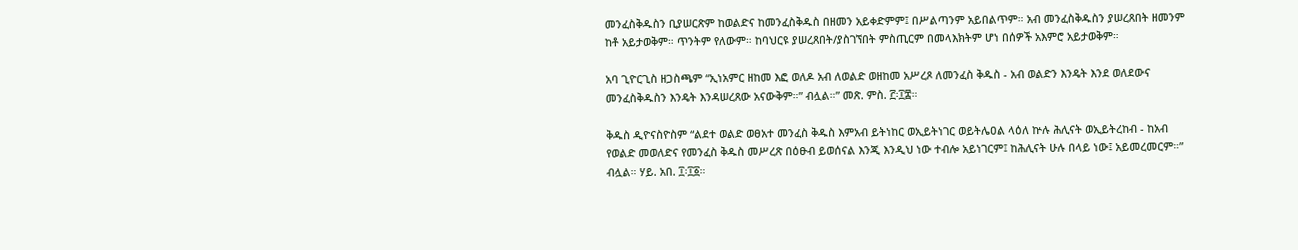መንፈስቅዱስን ቢያሠርጽም ከወልድና ከመንፈስቅዱስ በዘመን አይቀድምም፤ በሥልጣንም አይበልጥም። አብ መንፈስቅዱስን ያሠረጸበት ዘመንም ከቶ አይታወቅም። ጥንትም የለውም። ከባህርዩ ያሠረጸበት/ያስገኘበት ምስጢርም በመላእክትም ሆነ በሰዎች አእምሮ አይታወቅም።

አባ ጊዮርጊስ ዘጋስጫም “ኢነአምር ዘከመ እፎ ወለዶ አብ ለወልድ ወዘከመ አሥረጾ ለመንፈስ ቅዱስ - አብ ወልድን እንዴት እንደ ወለደውና መንፈስቅዱስን እንዴት እንዳሠረጸው አናውቅም።” ብሏል።” መጽ. ምስ. ፫፡፲፰።

ቅዱስ ዲዮናስዮስም “ልደተ ወልድ ወፀአተ መንፈስ ቅዱስ እምአብ ይትነከር ወኢይትነገር ወይትሌዐል ላዕለ ኵሉ ሕሊናት ወኢይትረከብ - ከአብ የወልድ መወለድና የመንፈስ ቅዱስ መሥረጽ በዕፁብ ይወሰናል እንጂ እንዲህ ነው ተብሎ አይነገርም፤ ከሕሊናት ሁሉ በላይ ነው፤ አይመረመርም።” ብሏል። ሃይ. አበ. ፲፡፲፩።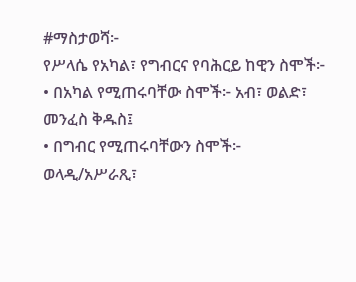#ማስታወሻ፦
የሥላሴ የአካል፣ የግብርና የባሕርይ ከዊን ስሞች፦
• በአካል የሚጠሩባቸው ስሞች፦ አብ፣ ወልድ፣ መንፈስ ቅዱስ፤
• በግብር የሚጠሩባቸውን ስሞች፦ ወላዲ/አሥራጺ፣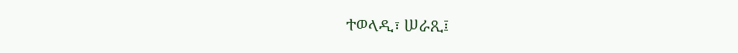ተወላዲ፣ ሠራጺ፤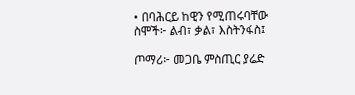• በባሕርይ ከዊን የሚጠሩባቸው ስሞች፦ ልብ፣ ቃል፣ እስትንፋስ፤

ጦማሪ፦ መጋቤ ምስጢር ያሬድ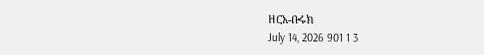ዘርአ-ቡሩክ
July 14, 2026 901 1 3